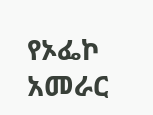የኦፌኮ አመራር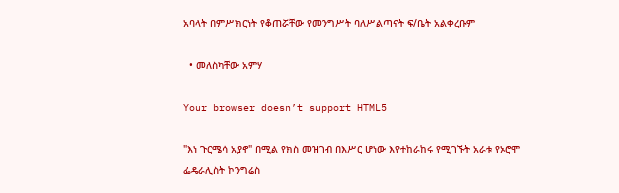አባላት በምሥክርነት የቆጠሯቸው የመንግሥት ባለሥልጣናት ፍ/ቤት አልቀረቡም

  • መለስካቸው አምሃ

Your browser doesn’t support HTML5

"እነ ጉርሜሳ አያኖ" በሚል የክስ መዝገብ በእሥር ሆነው እየተከራከሩ የሚገኙት አራቱ የኦሮሞ ፌዴራሊስት ኮንግሬስ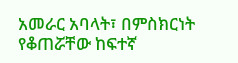አመራር አባላት፣ በምስክርነት የቆጠሯቸው ከፍተኛ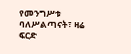የመንግሥቱ ባለሥልጣናት፣ ዛሬ ፍርድ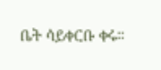ቤት ሳይቀርቡ ቀሩ።